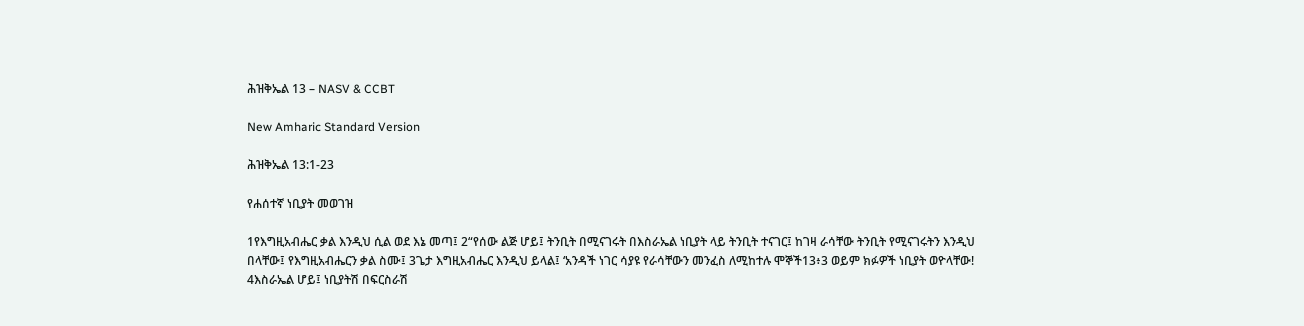ሕዝቅኤል 13 – NASV & CCBT

New Amharic Standard Version

ሕዝቅኤል 13:1-23

የሐሰተኛ ነቢያት መወገዝ

1የእግዚአብሔር ቃል እንዲህ ሲል ወደ እኔ መጣ፤ 2“የሰው ልጅ ሆይ፤ ትንቢት በሚናገሩት በእስራኤል ነቢያት ላይ ትንቢት ተናገር፤ ከገዛ ራሳቸው ትንቢት የሚናገሩትን እንዲህ በላቸው፤ የእግዚአብሔርን ቃል ስሙ፤ 3ጌታ እግዚአብሔር እንዲህ ይላል፤ ‘አንዳች ነገር ሳያዩ የራሳቸውን መንፈስ ለሚከተሉ ሞኞች13፥3 ወይም ክፉዎች ነቢያት ወዮላቸው! 4እስራኤል ሆይ፤ ነቢያትሽ በፍርስራሽ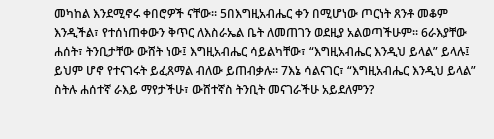መካከል እንደሚኖሩ ቀበሮዎች ናቸው። 5በእግዚአብሔር ቀን በሚሆነው ጦርነት ጸንቶ መቆም እንዲችል፣ የተሰነጠቀውን ቅጥር ለእስራኤል ቤት ለመጠገን ወደዚያ አልወጣችሁም። 6ራእያቸው ሐሰት፣ ትንቢታቸው ውሸት ነው፤ እግዚአብሔር ሳይልካቸው፣ “እግዚአብሔር እንዲህ ይላል” ይላሉ፤ ይህም ሆኖ የተናገሩት ይፈጸማል ብለው ይጠብቃሉ። 7እኔ ሳልናገር፣ “እግዚአብሔር እንዲህ ይላል” ስትሉ ሐሰተኛ ራእይ ማየታችሁ፣ ውሸተኛስ ትንቢት መናገራችሁ አይደለምን?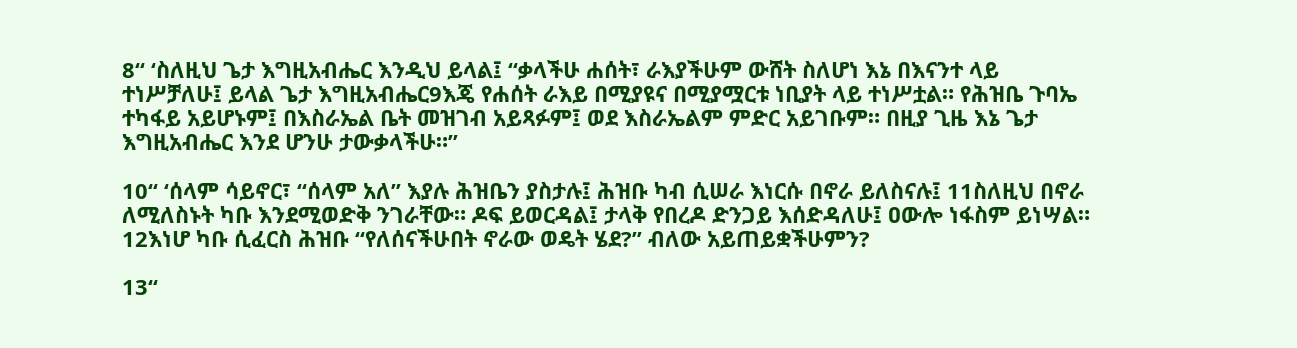8“ ‘ስለዚህ ጌታ እግዚአብሔር እንዲህ ይላል፤ “ቃላችሁ ሐሰት፣ ራእያችሁም ውሸት ስለሆነ እኔ በእናንተ ላይ ተነሥቻለሁ፤ ይላል ጌታ እግዚአብሔር9እጄ የሐሰት ራእይ በሚያዩና በሚያሟርቱ ነቢያት ላይ ተነሥቷል። የሕዝቤ ጉባኤ ተካፋይ አይሆኑም፤ በእስራኤል ቤት መዝገብ አይጻፉም፤ ወደ እስራኤልም ምድር አይገቡም። በዚያ ጊዜ እኔ ጌታ እግዚአብሔር እንደ ሆንሁ ታውቃላችሁ።”

10“ ‘ሰላም ሳይኖር፣ “ሰላም አለ” እያሉ ሕዝቤን ያስታሉ፤ ሕዝቡ ካብ ሲሠራ እነርሱ በኖራ ይለስናሉ፤ 11ስለዚህ በኖራ ለሚለስኑት ካቡ እንደሚወድቅ ንገራቸው። ዶፍ ይወርዳል፤ ታላቅ የበረዶ ድንጋይ እሰድዳለሁ፤ ዐውሎ ነፋስም ይነሣል። 12እነሆ ካቡ ሲፈርስ ሕዝቡ “የለሰናችሁበት ኖራው ወዴት ሄደ?” ብለው አይጠይቋችሁምን?

13“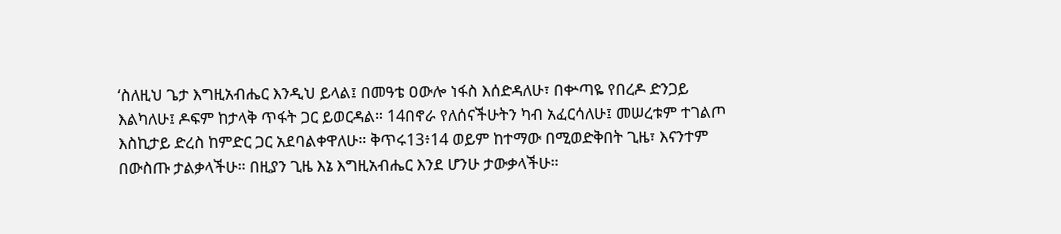‘ስለዚህ ጌታ እግዚአብሔር እንዲህ ይላል፤ በመዓቴ ዐውሎ ነፋስ እሰድዳለሁ፣ በቍጣዬ የበረዶ ድንጋይ እልካለሁ፤ ዶፍም ከታላቅ ጥፋት ጋር ይወርዳል። 14በኖራ የለሰናችሁትን ካብ አፈርሳለሁ፤ መሠረቱም ተገልጦ እስኪታይ ድረስ ከምድር ጋር አደባልቀዋለሁ። ቅጥሩ13፥14 ወይም ከተማው በሚወድቅበት ጊዜ፣ እናንተም በውስጡ ታልቃላችሁ። በዚያን ጊዜ እኔ እግዚአብሔር እንደ ሆንሁ ታውቃላችሁ።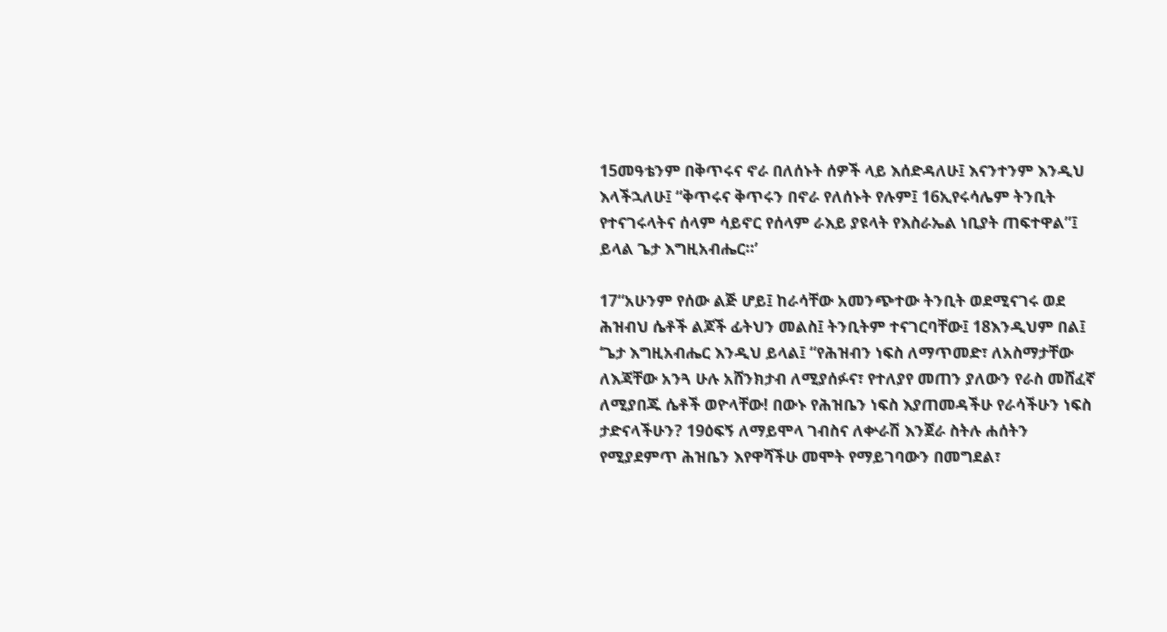15መዓቴንም በቅጥሩና ኖራ በለሰኑት ሰዎች ላይ እሰድዳለሁ፤ እናንተንም እንዲህ እላችኋለሁ፤ “ቅጥሩና ቅጥሩን በኖራ የለሰኑት የሉም፤ 16ኢየሩሳሌም ትንቢት የተናገሩላትና ሰላም ሳይኖር የሰላም ራእይ ያዩላት የእስራኤል ነቢያት ጠፍተዋል”፤ ይላል ጌታ እግዚአብሔር።’

17“አሁንም የሰው ልጅ ሆይ፤ ከራሳቸው አመንጭተው ትንቢት ወደሚናገሩ ወደ ሕዝብህ ሴቶች ልጆች ፊትህን መልስ፤ ትንቢትም ተናገርባቸው፤ 18እንዲህም በል፤ ‘ጌታ እግዚአብሔር እንዲህ ይላል፤ “የሕዝብን ነፍስ ለማጥመድ፣ ለአስማታቸው ለእጃቸው አንጓ ሁሉ አሸንክታብ ለሚያሰፉና፣ የተለያየ መጠን ያለውን የራስ መሸፈኛ ለሚያበጁ ሴቶች ወዮላቸው! በውኑ የሕዝቤን ነፍስ እያጠመዳችሁ የራሳችሁን ነፍስ ታድናላችሁን? 19ዕፍኝ ለማይሞላ ገብስና ለቍራሽ እንጀራ ስትሉ ሐሰትን የሚያደምጥ ሕዝቤን እየዋሻችሁ መሞት የማይገባውን በመግደል፣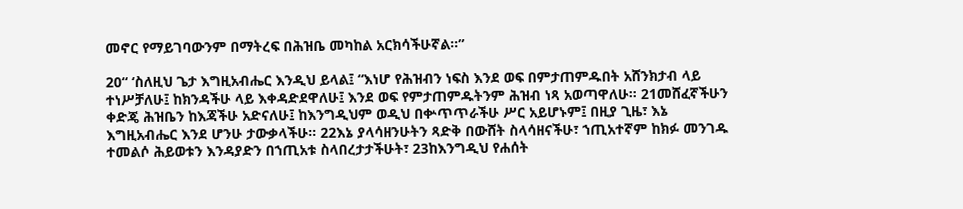መኖር የማይገባውንም በማትረፍ በሕዝቤ መካከል አርክሳችሁኛል።”

20“ ‘ስለዚህ ጌታ እግዚአብሔር እንዲህ ይላል፤ “እነሆ የሕዝብን ነፍስ እንደ ወፍ በምታጠምዱበት አሸንክታብ ላይ ተነሥቻለሁ፤ ከክንዳችሁ ላይ እቀዳድደዋለሁ፤ እንደ ወፍ የምታጠምዱትንም ሕዝብ ነጻ አወጣዋለሁ። 21መሸፈኛችሁን ቀድጄ ሕዝቤን ከእጃችሁ አድናለሁ፤ ከእንግዲህም ወዲህ በቍጥጥራችሁ ሥር አይሆኑም፤ በዚያ ጊዜ፣ እኔ እግዚአብሔር እንደ ሆንሁ ታውቃላችሁ። 22እኔ ያላሳዘንሁትን ጻድቅ በውሸት ስላሳዘናችሁ፣ ኀጢአተኛም ከክፉ መንገዱ ተመልሶ ሕይወቱን እንዳያድን በኀጢአቱ ስላበረታታችሁት፣ 23ከእንግዲህ የሐሰት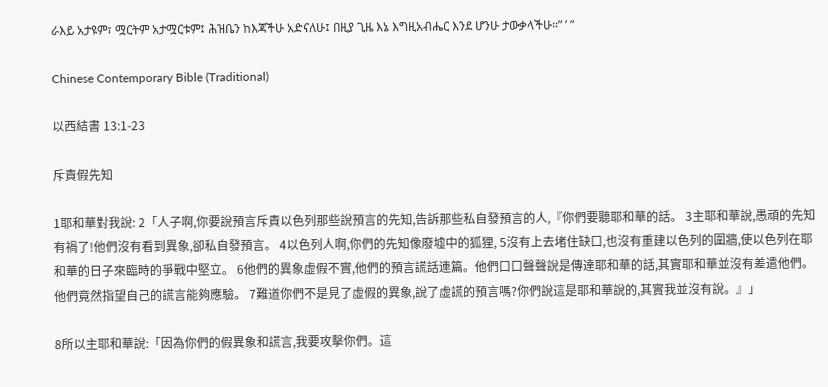ራእይ አታዩም፣ ሟርትም አታሟርቱም፤ ሕዝቤን ከእጃችሁ አድናለሁ፤ በዚያ ጊዜ እኔ እግዚአብሔር እንደ ሆንሁ ታውቃላችሁ።” ’ ”

Chinese Contemporary Bible (Traditional)

以西結書 13:1-23

斥責假先知

1耶和華對我說: 2「人子啊,你要說預言斥責以色列那些說預言的先知,告訴那些私自發預言的人,『你們要聽耶和華的話。 3主耶和華說,愚頑的先知有禍了!他們沒有看到異象,卻私自發預言。 4以色列人啊,你們的先知像廢墟中的狐狸, 5沒有上去堵住缺口,也沒有重建以色列的圍牆,使以色列在耶和華的日子來臨時的爭戰中堅立。 6他們的異象虛假不實,他們的預言謊話連篇。他們口口聲聲說是傳達耶和華的話,其實耶和華並沒有差遣他們。他們竟然指望自己的謊言能夠應驗。 7難道你們不是見了虛假的異象,說了虛謊的預言嗎?你們說這是耶和華說的,其實我並沒有說。』」

8所以主耶和華說:「因為你們的假異象和謊言,我要攻擊你們。這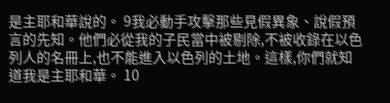是主耶和華說的。 9我必動手攻擊那些見假異象、說假預言的先知。他們必從我的子民當中被剔除,不被收錄在以色列人的名冊上,也不能進入以色列的土地。這樣,你們就知道我是主耶和華。 10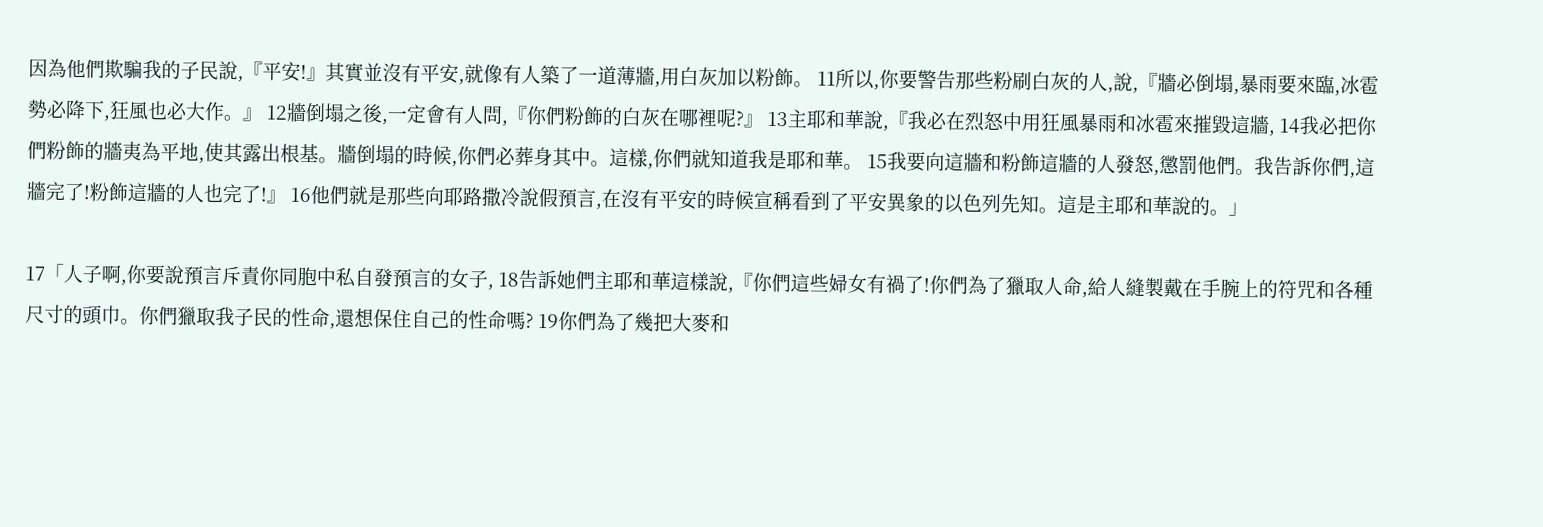因為他們欺騙我的子民說,『平安!』其實並沒有平安,就像有人築了一道薄牆,用白灰加以粉飾。 11所以,你要警告那些粉刷白灰的人,說,『牆必倒塌,暴雨要來臨,冰雹勢必降下,狂風也必大作。』 12牆倒塌之後,一定會有人問,『你們粉飾的白灰在哪裡呢?』 13主耶和華說,『我必在烈怒中用狂風暴雨和冰雹來摧毀這牆, 14我必把你們粉飾的牆夷為平地,使其露出根基。牆倒塌的時候,你們必葬身其中。這樣,你們就知道我是耶和華。 15我要向這牆和粉飾這牆的人發怒,懲罰他們。我告訴你們,這牆完了!粉飾這牆的人也完了!』 16他們就是那些向耶路撒冷說假預言,在沒有平安的時候宣稱看到了平安異象的以色列先知。這是主耶和華說的。」

17「人子啊,你要說預言斥責你同胞中私自發預言的女子, 18告訴她們主耶和華這樣說,『你們這些婦女有禍了!你們為了獵取人命,給人縫製戴在手腕上的符咒和各種尺寸的頭巾。你們獵取我子民的性命,還想保住自己的性命嗎? 19你們為了幾把大麥和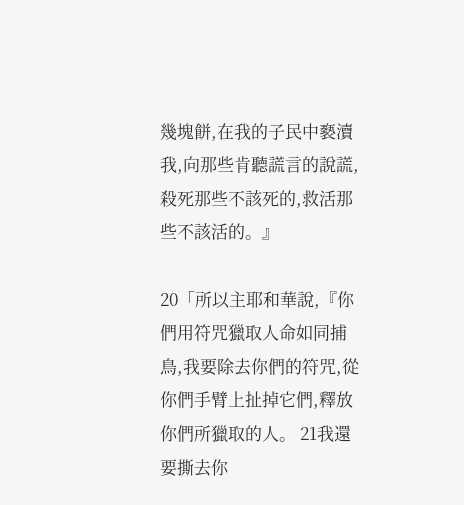幾塊餅,在我的子民中褻瀆我,向那些肯聽謊言的說謊,殺死那些不該死的,救活那些不該活的。』

20「所以主耶和華說,『你們用符咒獵取人命如同捕鳥,我要除去你們的符咒,從你們手臂上扯掉它們,釋放你們所獵取的人。 21我還要撕去你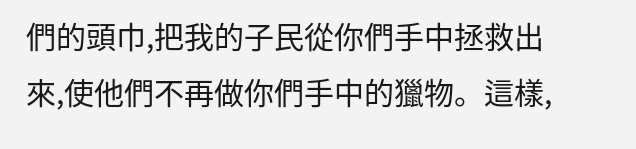們的頭巾,把我的子民從你們手中拯救出來,使他們不再做你們手中的獵物。這樣,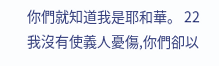你們就知道我是耶和華。 22我沒有使義人憂傷,你們卻以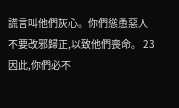謊言叫他們灰心。你們慫恿惡人不要改邪歸正,以致他們喪命。 23因此,你們必不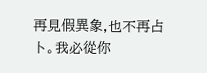再見假異象,也不再占卜。我必從你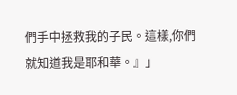們手中拯救我的子民。這樣,你們就知道我是耶和華。』」